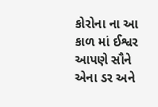કોરોના ના આ કાળ માં ઈશ્વર આપણે સૌને એના ડર અને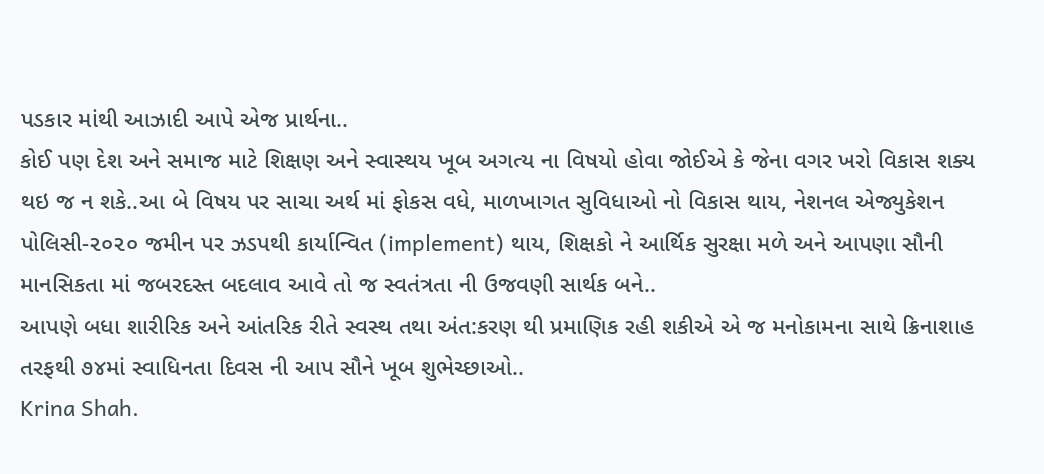પડકાર માંથી આઝાદી આપે એજ પ્રાર્થના..
કોઈ પણ દેશ અને સમાજ માટે શિક્ષણ અને સ્વાસ્થય ખૂબ અગત્ય ના વિષયો હોવા જોઈએ કે જેના વગર ખરો વિકાસ શક્ય થઇ જ ન શકે..આ બે વિષય પર સાચા અર્થ માં ફોકસ વધે, માળખાગત સુવિધાઓ નો વિકાસ થાય, નેશનલ એજ્યુકેશન પોલિસી-૨૦૨૦ જમીન પર ઝડપથી કાર્યાન્વિત (implement) થાય, શિક્ષકો ને આર્થિક સુરક્ષા મળે અને આપણા સૌની માનસિકતા માં જબરદસ્ત બદલાવ આવે તો જ સ્વતંત્રતા ની ઉજવણી સાર્થક બને..
આપણે બધા શારીરિક અને આંતરિક રીતે સ્વસ્થ તથા અંત:કરણ થી પ્રમાણિક રહી શકીએ એ જ મનોકામના સાથે ક્રિનાશાહ તરફથી ૭૪માં સ્વાધિનતા દિવસ ની આપ સૌને ખૂબ શુભેચ્છાઓ..
Krina Shah.